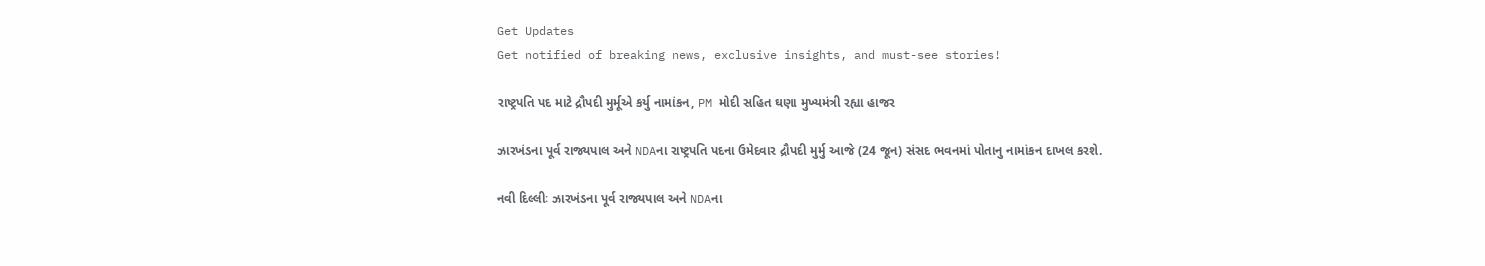Get Updates
Get notified of breaking news, exclusive insights, and must-see stories!

રાષ્ટ્રપતિ પદ માટે દ્રૌપદી મુર્મૂએ કર્યુ નામાંકન, PM મોદી સહિત ઘણા મુખ્યમંત્રી રહ્યા હાજર

ઝારખંડના પૂર્વ રાજ્યપાલ અને NDAના રાષ્ટ્રપતિ પદના ઉમેદવાર દ્રૌપદી મુર્મુ આજે (24 જૂન) સંસદ ભવનમાં પોતાનુ નામાંકન દાખલ કરશે.

નવી દિલ્લીઃ ઝારખંડના પૂર્વ રાજ્યપાલ અને NDAના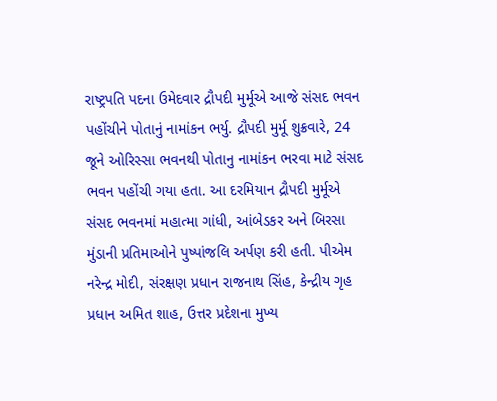રાષ્ટ્રપતિ પદના ઉમેદવાર દ્રૌપદી મુર્મૂએ આજે સંસદ ભવન પહોંચીને પોતાનું નામાંકન ભર્યુ. દ્રૌપદી મુર્મૂ શુક્રવારે, 24 જૂને ઓરિસ્સા ભવનથી પોતાનુ નામાંકન ભરવા માટે સંસદ ભવન પહોંચી ગયા હતા. આ દરમિયાન દ્રૌપદી મુર્મૂએ સંસદ ભવનમાં મહાત્મા ગાંધી, આંબેડકર અને બિરસા મુંડાની પ્રતિમાઓને પુષ્પાંજલિ અર્પણ કરી હતી. પીએમ નરેન્દ્ર મોદી, સંરક્ષણ પ્રધાન રાજનાથ સિંહ, કેન્દ્રીય ગૃહ પ્રધાન અમિત શાહ, ઉત્તર પ્રદેશના મુખ્ય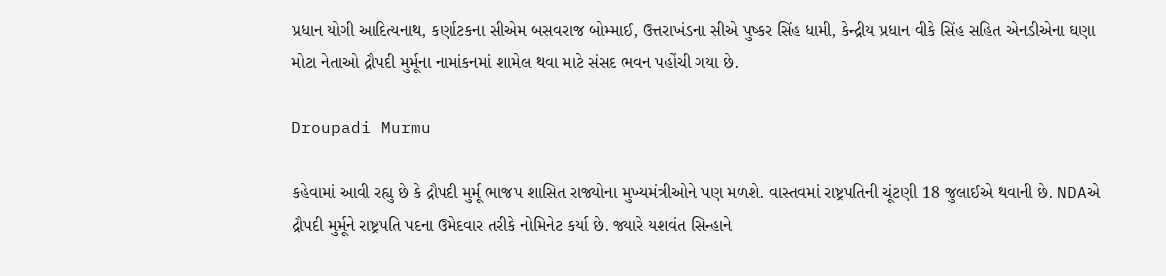પ્રધાન યોગી આદિત્યનાથ, કર્ણાટકના સીએમ બસવરાજ બોમ્માઈ, ઉત્તરાખંડના સીએ પુષ્કર સિંહ ધામી, કેન્દ્રીય પ્રધાન વીકે સિંહ સહિત એનડીએના ઘણા મોટા નેતાઓ દ્રૌપદી મુર્મૂના નામાંકનમાં શામેલ થવા માટે સંસદ ભવન પહોંચી ગયા છે.

Droupadi Murmu

કહેવામાં આવી રહ્યુ છે કે દ્રૌપદી મુર્મૂ ભાજપ શાસિત રાજ્યોના મુખ્યમંત્રીઓને પણ મળશે. વાસ્તવમાં રાષ્ટ્રપતિની ચૂંટણી 18 જુલાઈએ થવાની છે. NDAએ દ્રૌપદી મુર્મૂને રાષ્ટ્રપતિ પદના ઉમેદવાર તરીકે નોમિનેટ કર્યા છે. જ્યારે યશવંત સિન્હાને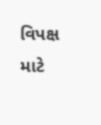વિપક્ષ માટે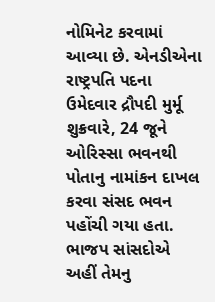નોમિનેટ કરવામાં આવ્યા છે. એનડીએના રાષ્ટ્રપતિ પદના ઉમેદવાર દ્રૌપદી મુર્મૂ શુક્રવારે, 24 જૂને ઓરિસ્સા ભવનથી પોતાનુ નામાંકન દાખલ કરવા સંસદ ભવન પહોંચી ગયા હતા. ભાજપ સાંસદોએ અહીં તેમનુ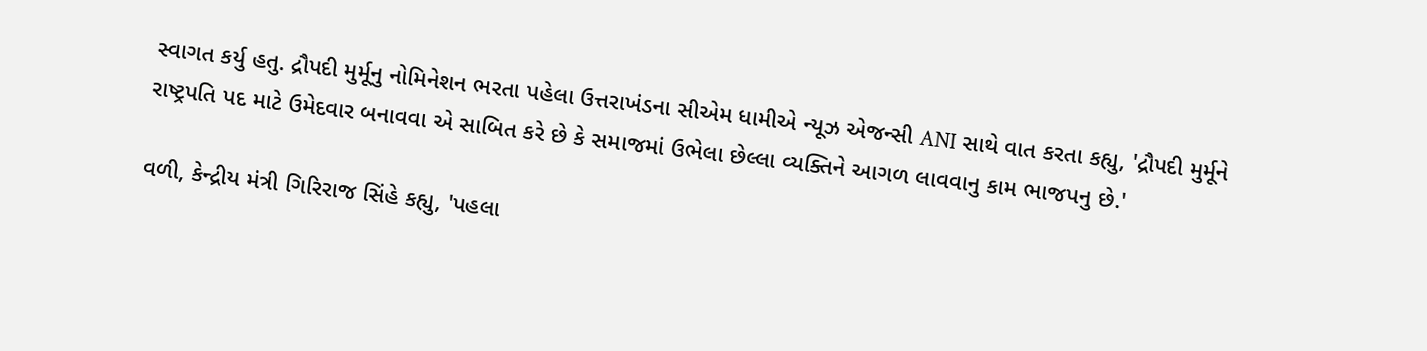સ્વાગત કર્યુ હતુ. દ્રૌપદી મુર્મૂનુ નોમિનેશન ભરતા પહેલા ઉત્તરાખંડના સીએમ ધામીએ ન્યૂઝ એજન્સી ANI સાથે વાત કરતા કહ્યુ, 'દ્રૌપદી મુર્મૂને રાષ્ટ્રપતિ પદ માટે ઉમેદવાર બનાવવા એ સાબિત કરે છે કે સમાજમાં ઉભેલા છેલ્લા વ્યક્તિને આગળ લાવવાનુ કામ ભાજપનુ છે.'

વળી, કેન્દ્રીય મંત્રી ગિરિરાજ સિંહે કહ્યુ, 'પહલા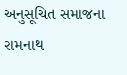અનુસૂચિત સમાજના રામનાથ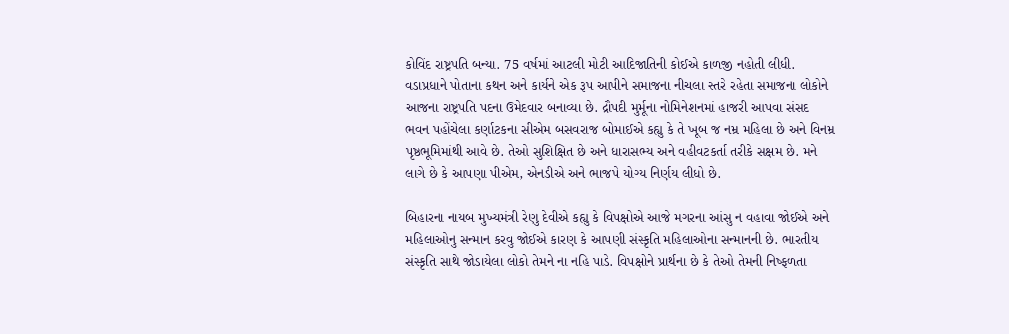કોવિંદ રાષ્ટ્રપતિ બન્યા. 75 વર્ષમાં આટલી મોટી આદિજાતિની કોઈએ કાળજી નહોતી લીધી. વડાપ્રધાને પોતાના કથન અને કાર્યને એક રૂપ આપીને સમાજના નીચલા સ્તરે રહેતા સમાજના લોકોને આજના રાષ્ટ્રપતિ પદના ઉમેદવાર બનાવ્યા છે. દ્રૌપદી મુર્મૂના નોમિનેશનમાં હાજરી આપવા સંસદ ભવન પહોંચેલા કર્ણાટકના સીએમ બસવરાજ બોમાઈએ કહ્યુ કે તે ખૂબ જ નમ્ર મહિલા છે અને વિનમ્ર પૃષ્ઠભૂમિમાંથી આવે છે. તેઓ સુશિક્ષિત છે અને ધારાસભ્ય અને વહીવટકર્તા તરીકે સક્ષમ છે. મને લાગે છે કે આપણા પીએમ, એનડીએ અને ભાજપે યોગ્ય નિર્ણય લીધો છે.

બિહારના નાયબ મુખ્યમંત્રી રેણુ દેવીએ કહ્યુ કે વિપક્ષોએ આજે મગરના આંસુ ન વહાવા જોઈએ અને મહિલાઓનુ સન્માન કરવુ જોઈએ કારણ કે આપણી સંસ્કૃતિ મહિલાઓના સન્માનની છે. ભારતીય સંસ્કૃતિ સાથે જોડાયેલા લોકો તેમને ના નહિ પાડે. વિપક્ષોને પ્રાર્થના છે કે તેઓ તેમની નિષ્ફળતા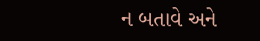ન બતાવે અને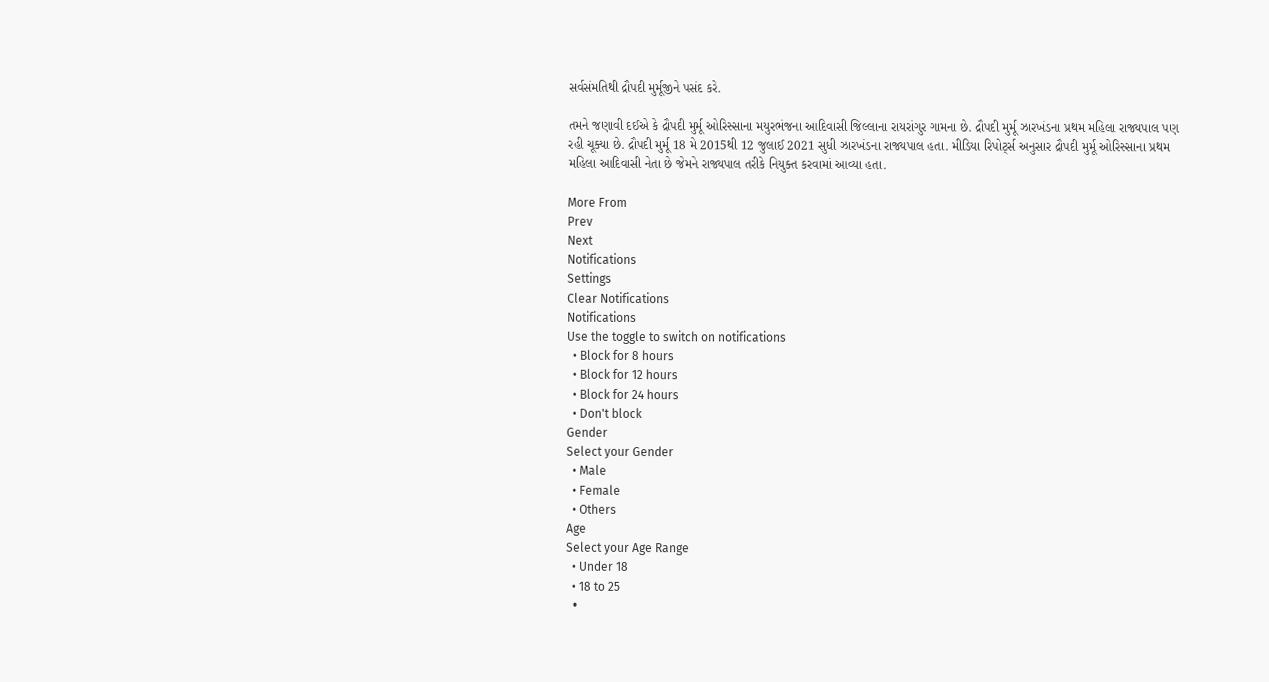સર્વસંમતિથી દ્રૌપદી મુર્મૂજીને પસંદ કરે.

તમને જણાવી દઈએ કે દ્રૌપદી મુર્મૂ ઓરિસ્સાના મયુરભંજના આદિવાસી જિલ્લાના રાયરાંગુર ગામના છે. દ્રૌપદી મુર્મૂ ઝારખંડના પ્રથમ મહિલા રાજ્યપાલ પણ રહી ચૂક્યા છે. દ્રૌપદી મુર્મૂ 18 મે 2015થી 12 જુલાઈ 2021 સુધી ઝારખંડના રાજ્યપાલ હતા. મીડિયા રિપોર્ટ્સ અનુસાર દ્રૌપદી મુર્મૂ ઓરિસ્સાના પ્રથમ મહિલા આદિવાસી નેતા છે જેમને રાજ્યપાલ તરીકે નિયુક્ત કરવામાં આવ્યા હતા.

More From
Prev
Next
Notifications
Settings
Clear Notifications
Notifications
Use the toggle to switch on notifications
  • Block for 8 hours
  • Block for 12 hours
  • Block for 24 hours
  • Don't block
Gender
Select your Gender
  • Male
  • Female
  • Others
Age
Select your Age Range
  • Under 18
  • 18 to 25
  •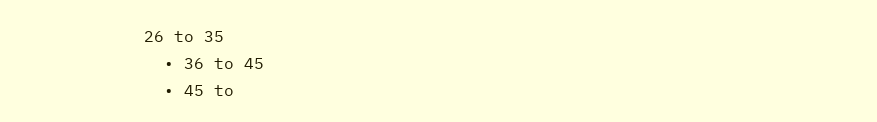26 to 35
  • 36 to 45
  • 45 to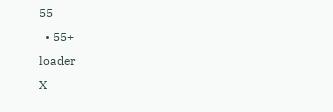55
  • 55+
loader
X